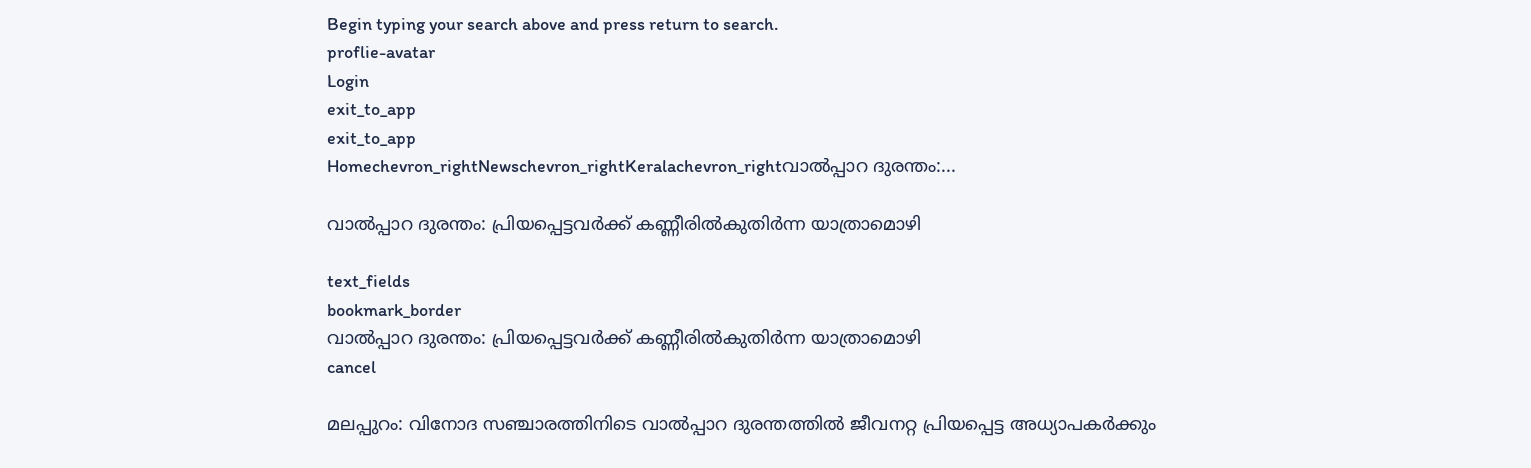Begin typing your search above and press return to search.
proflie-avatar
Login
exit_to_app
exit_to_app
Homechevron_rightNewschevron_rightKeralachevron_rightവാൽപ്പാറ ദുരന്തം:...

വാൽപ്പാറ ദുരന്തം: പ്രിയപ്പെട്ടവർക്ക് കണ്ണീരിൽകുതിർന്ന യാത്രാമൊഴി

text_fields
bookmark_border
വാൽപ്പാറ ദുരന്തം: പ്രിയപ്പെട്ടവർക്ക് കണ്ണീരിൽകുതിർന്ന യാത്രാമൊഴി
cancel

മലപ്പുറം: വിനോദ സഞ്ചാരത്തിനിടെ വാൽപ്പാറ ദുരന്തത്തിൽ ജീവനറ്റ പ്രിയപ്പെട്ട അധ്യാപകർക്കും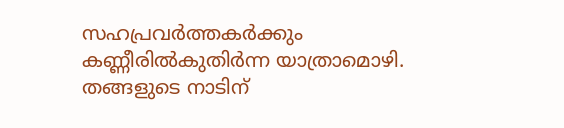സഹപ്രവർത്തകർക്കും കണ്ണീരിൽകുതിർന്ന യാത്രാമൊഴി. തങ്ങളുടെ നാടിന്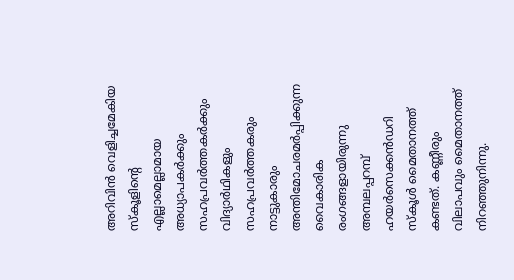അറിവിൻ വെളിച്ചമേകിയ സ്കൂളിന്‍റെ എല്ലാമെല്ലാമായ അധ്യാപകർക്കും സഹപ്രവർത്തകർക്കും വിദ്യാർഥികളും സഹപ്രവർത്തകരും നാട്ടുകാരും അന്തിമോചരമർപ്പിക്കുന്ന വൈകാരിക രംഗങ്ങളായിരുന്നു അമ്പലപ്പറമ്പ് ഹയര്‍സെക്കന്‍ഡറി സ്കൂള്‍ മൈതാനത്ത് കണ്ടത്. കണ്ണീരും വിലാപവും മൈതാനത്ത് നിറഞ്ഞുനിന്നു.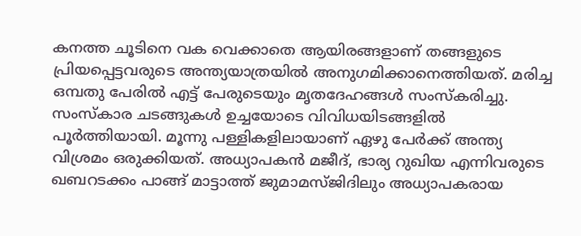കനത്ത ചൂടിനെ വക വെക്കാതെ ആയിരങ്ങളാണ് തങ്ങളുടെ പ്രിയപ്പെട്ടവരുടെ അന്ത്യയാത്രയിൽ അനുഗമിക്കാനെത്തിയത്. മരിച്ച ഒമ്പതു പേരിൽ എട്ട് പേരുടെയും മൃതദേഹങ്ങൾ സംസ്കരിച്ചു. സംസ്കാര ചടങ്ങുകൾ ഉച്ചയോടെ വിവിധയിടങ്ങളിൽ പൂർത്തിയായി. മൂന്നു പള്ളികളിലായാണ് ഏഴു പേ‌ർക്ക് അന്ത്യ വിശ്രമം ഒരുക്കിയത്. അധ്യാപകൻ മജീദ്, ഭാര്യ റുഖിയ എന്നിവരുടെ ഖബറടക്കം പാങ്ങ് മാട്ടാത്ത് ജുമാമസ്ജിദിലും അധ്യാപകരായ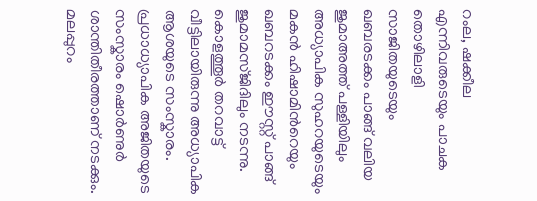റംല, ഷക്കീല എന്നിവരുടെയും പാചക തൊഴിലാളി സാജിതയുടെയും ഖബരടക്കം പാങ്ങ് വലിയ ജുമാഅത്ത് പള്ളിയിലും അധ്യാപിക സുഹറയുടെയും മകൻ ഹിഷാമിന്‍റെയും ഖബറടക്കം ഈസ്റ്റ്‌ പാങ്ങ് ജുമാമസ്ജിദിലും നടന്നു. കൊളത്തൂർ തറവാട്ട് വീട്ടിലായിരുന്നു അധ്യാപിക ആശയുടെ സംസ്കാരം. പ്രധാധ്യാപിക അജിതയുടെ സംസ്കാരം ഷൊർണുർ ശാന്തിതീരത്താണ് നടക്കും. മലപ്പുറം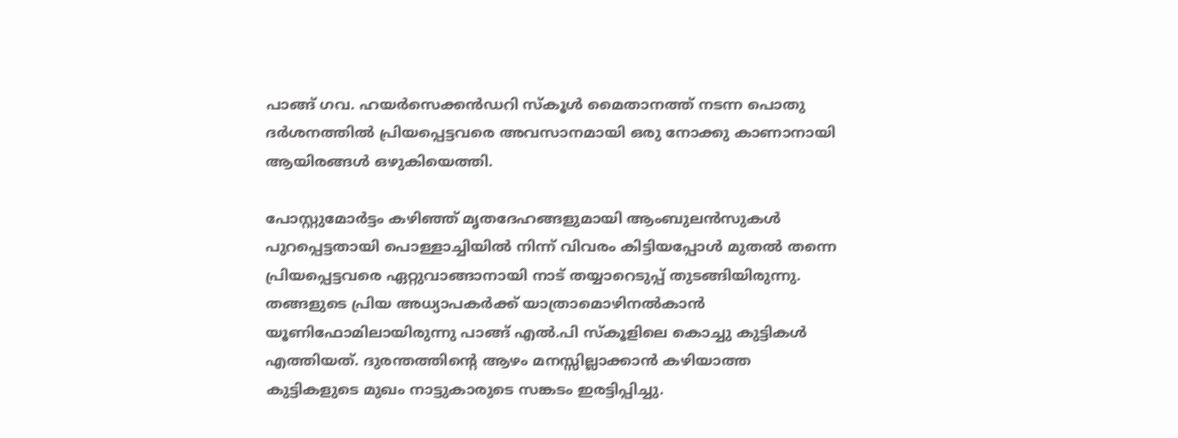പാങ്ങ് ഗവ. ഹയർസെക്കൻഡറി സ്കൂൾ മൈതാനത്ത് നടന്ന പൊതു ദർശനത്തിൽ പ്രിയപ്പെട്ടവരെ അവസാനമായി ഒരു നോക്കു കാണാനായി ആയിരങ്ങൾ ഒഴുകിയെത്തി.

പോസ്റ്റുമോർട്ടം കഴിഞ്ഞ് മൃതദേഹങ്ങളുമായി ആംബുലൻസുകൾ പുറപ്പെട്ടതായി പൊള്ളാച്ചിയിൽ നിന്ന് വിവരം കിട്ടിയപ്പോൾ മുതൽ തന്നെ പ്രിയപ്പെട്ടവരെ ഏറ്റുവാങ്ങാനായി നാട് തയ്യാറെടുപ്പ് തുടങ്ങിയിരുന്നു. തങ്ങളുടെ പ്രിയ അധ്യാപകർക്ക് യാത്രാമൊഴിനൽകാൻ യൂണിഫോമിലായിരുന്നു പാങ്ങ് എൽ.പി സ്കൂളിലെ കൊച്ചു കുട്ടികൾ എത്തിയത്. ദുരന്തത്തിന്‍റെ ആഴം മനസ്സില്ലാക്കാൻ കഴിയാത്ത കുട്ടികളുടെ മുഖം നാട്ടുകാരുടെ സങ്കടം ഇരട്ടിപ്പിച്ചു.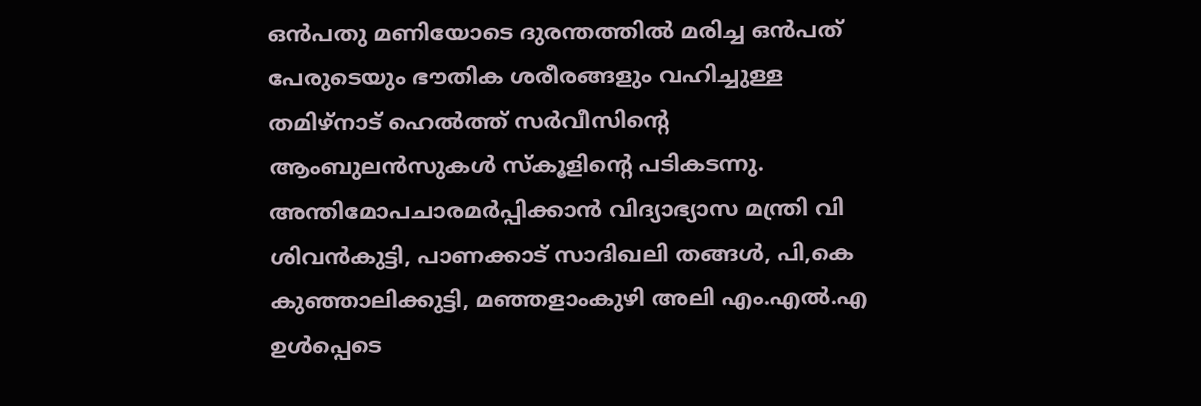ഒന്‍പതു മണിയോടെ ദുരന്തത്തിൽ മരിച്ച ഒൻപത് പേരുടെയും ഭൗതിക ശരീരങ്ങളും വഹിച്ചുള്ള തമിഴ്നാട് ഹെൽത്ത് സർവീസിന്‍റെ ആംബുലൻസുകൾ സ്കൂളിന്റെ പടികടന്നു. അന്തിമോപചാരമർപ്പിക്കാൻ വിദ്യാഭ്യാസ മന്ത്രി വി ശിവൻകുട്ടി, പാണക്കാട് സാദിഖലി തങ്ങൾ, പി,കെ കുഞ്ഞാലിക്കുട്ടി, മഞ്ഞളാംകുഴി അലി എം.എൽ.എ ഉൾപ്പെടെ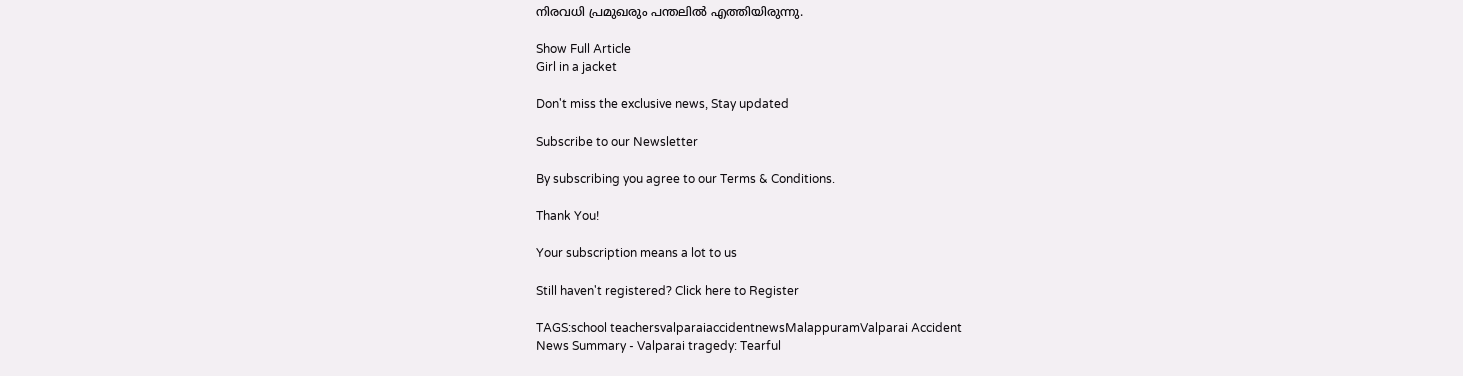നിരവധി പ്രമുഖരും പന്തലിൽ എത്തിയിരുന്നു.

Show Full Article
Girl in a jacket

Don't miss the exclusive news, Stay updated

Subscribe to our Newsletter

By subscribing you agree to our Terms & Conditions.

Thank You!

Your subscription means a lot to us

Still haven't registered? Click here to Register

TAGS:school teachersvalparaiaccidentnewsMalappuramValparai Accident
News Summary - Valparai tragedy: Tearful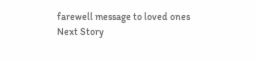farewell message to loved ones
Next Story